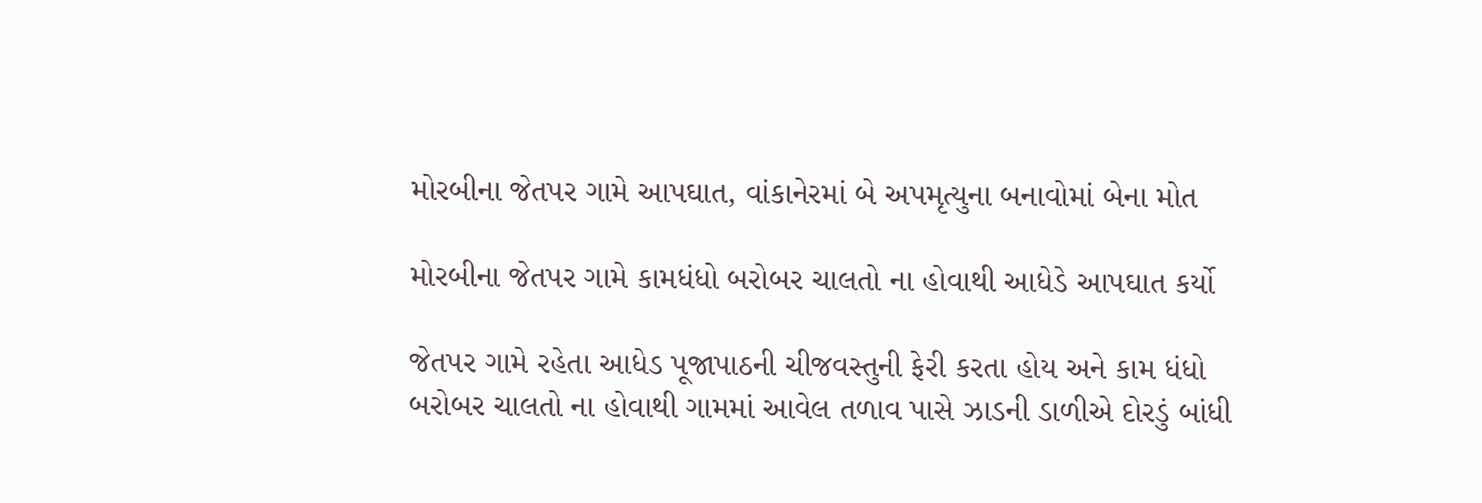મોરબીના જેતપર ગામે આપઘાત, વાંકાનેરમાં બે અપમૃત્યુના બનાવોમાં બેના મોત

મોરબીના જેતપર ગામે કામધંધો બરોબર ચાલતો ના હોવાથી આધેડે આપઘાત કર્યો

જેતપર ગામે રહેતા આધેડ પૂજાપાઠની ચીજવસ્તુની ફેરી કરતા હોય અને કામ ધંધો બરોબર ચાલતો ના હોવાથી ગામમાં આવેલ તળાવ પાસે ઝાડની ડાળીએ દોરડું બાંધી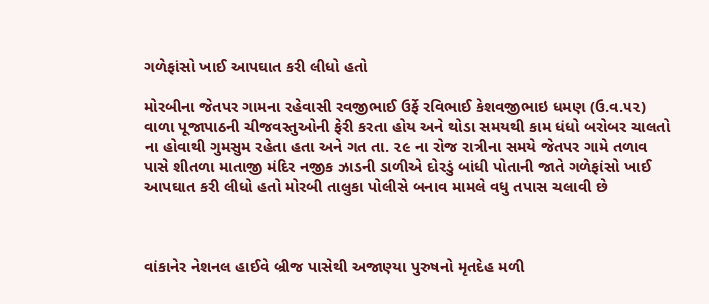ગળેફાંસો ખાઈ આપઘાત કરી લીધો હતો

મોરબીના જેતપર ગામના રહેવાસી રવજીભાઈ ઉર્ફે રવિભાઈ કેશવજીભાઇ ધમણ (ઉ.વ.૫૨) વાળા પૂજાપાઠની ચીજવસ્તુઓની ફેરી કરતા હોય અને થોડા સમયથી કામ ધંધો બરોબર ચાલતો ના હોવાથી ગુમસુમ રહેતા હતા અને ગત તા. ૨૯ ના રોજ રાત્રીના સમયે જેતપર ગામે તળાવ પાસે શીતળા માતાજી મંદિર નજીક ઝાડની ડાળીએ દોરડું બાંધી પોતાની જાતે ગળેફાંસો ખાઈ આપઘાત કરી લીધો હતો મોરબી તાલુકા પોલીસે બનાવ મામલે વધુ તપાસ ચલાવી છે



વાંકાનેર નેશનલ હાઈવે બ્રીજ પાસેથી અજાણ્યા પુરુષનો મૃતદેહ મળી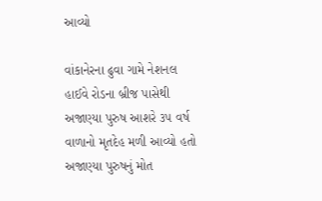આવ્યો

વાંકાનેરના ઢુવા ગામે નેશનલ હાઈવે રોડના બ્રીજ પાસેથી અજાણ્યા પુરુષ આશરે ૩૫ વર્ષ વાળાનો મૃતદેહ મળી આવ્યો હતો અજાણ્યા પુરુષનું મોત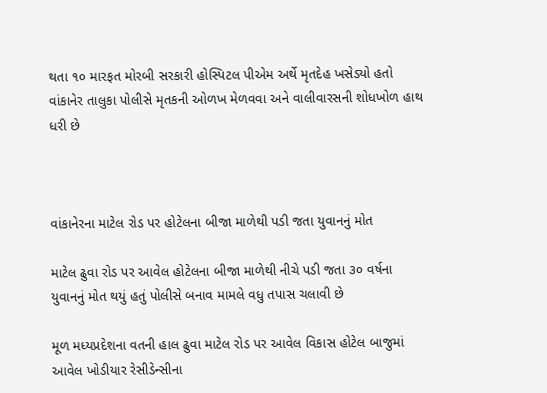થતા ૧૦ મારફત મોરબી સરકારી હોસ્પિટલ પીએમ અર્થે મૃતદેહ ખસેડ્યો હતો વાંકાનેર તાલુકા પોલીસે મૃતકની ઓળખ મેળવવા અને વાલીવારસની શોધખોળ હાથ ધરી છે



વાંકાનેરના માટેલ રોડ પર હોટેલના બીજા માળેથી પડી જતા યુવાનનું મોત

માટેલ ઢુવા રોડ પર આવેલ હોટેલના બીજા માળેથી નીચે પડી જતા ૩૦ વર્ષના યુવાનનું મોત થયું હતું પોલીસે બનાવ મામલે વધુ તપાસ ચલાવી છે

મૂળ મધ્યપ્રદેશના વતની હાલ ઢુવા માટેલ રોડ પર આવેલ વિકાસ હોટેલ બાજુમાં આવેલ ખોડીયાર રેસીડેન્સીના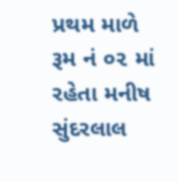પ્રથમ માળે રૂમ નં ૦૨ માં રહેતા મનીષ સુંદરલાલ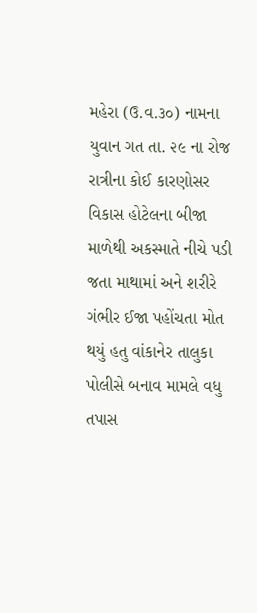મહેરા (ઉ.વ.૩૦) નામના યુવાન ગત તા. ૨૯ ના રોજ રાત્રીના કોઈ કારણોસર વિકાસ હોટેલના બીજા માળેથી અકસ્માતે નીચે પડી જતા માથામાં અને શરીરે ગંભીર ઈજા પહોંચતા મોત થયું હતુ વાંકાનેર તાલુકા પોલીસે બનાવ મામલે વધુ તપાસ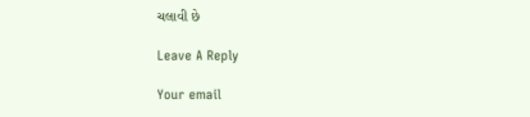ચલાવી છે

Leave A Reply

Your email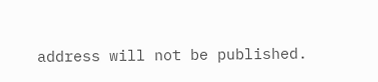address will not be published.